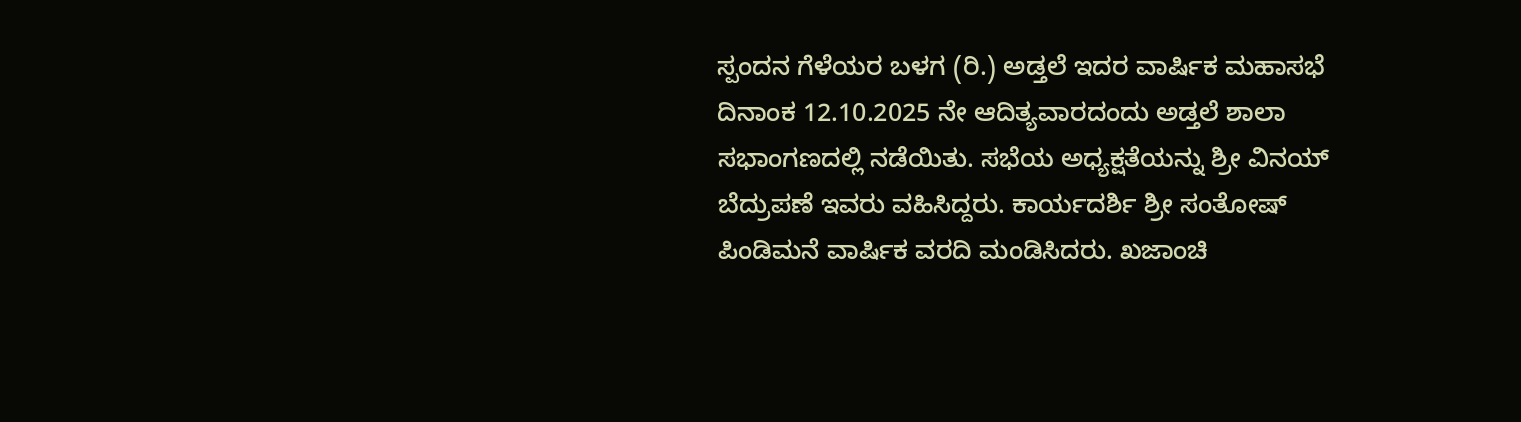ಸ್ಪಂದನ ಗೆಳೆಯರ ಬಳಗ (ರಿ.) ಅಡ್ತಲೆ ಇದರ ವಾರ್ಷಿಕ ಮಹಾಸಭೆ ದಿನಾಂಕ 12.10.2025 ನೇ ಆದಿತ್ಯವಾರದಂದು ಅಡ್ತಲೆ ಶಾಲಾ ಸಭಾಂಗಣದಲ್ಲಿ ನಡೆಯಿತು. ಸಭೆಯ ಅಧ್ಯಕ್ಷತೆಯನ್ನು ಶ್ರೀ ವಿನಯ್ ಬೆದ್ರುಪಣೆ ಇವರು ವಹಿಸಿದ್ದರು. ಕಾರ್ಯದರ್ಶಿ ಶ್ರೀ ಸಂತೋಷ್ ಪಿಂಡಿಮನೆ ವಾರ್ಷಿಕ ವರದಿ ಮಂಡಿಸಿದರು. ಖಜಾಂಚಿ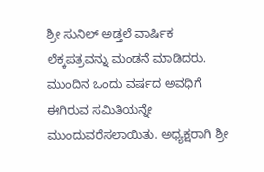ಶ್ರೀ ಸುನಿಲ್ ಅಡ್ತಲೆ ವಾರ್ಷಿಕ ಲೆಕ್ಕಪತ್ರವನ್ನು ಮಂಡನೆ ಮಾಡಿದರು. ಮುಂದಿನ ಒಂದು ವರ್ಷದ ಅವಧಿಗೆ ಈಗಿರುವ ಸಮಿತಿಯನ್ನೇ ಮುಂದುವರೆಸಲಾಯಿತು. ಅಧ್ಯಕ್ಷರಾಗಿ ಶ್ರೀ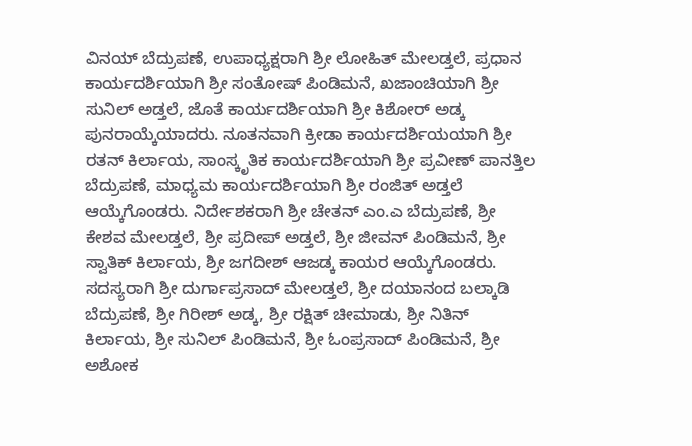ವಿನಯ್ ಬೆದ್ರುಪಣೆ, ಉಪಾಧ್ಯಕ್ಷರಾಗಿ ಶ್ರೀ ಲೋಹಿತ್ ಮೇಲಡ್ತಲೆ, ಪ್ರಧಾನ ಕಾರ್ಯದರ್ಶಿಯಾಗಿ ಶ್ರೀ ಸಂತೋಷ್ ಪಿಂಡಿಮನೆ, ಖಜಾಂಚಿಯಾಗಿ ಶ್ರೀ ಸುನಿಲ್ ಅಡ್ತಲೆ, ಜೊತೆ ಕಾರ್ಯದರ್ಶಿಯಾಗಿ ಶ್ರೀ ಕಿಶೋರ್ ಅಡ್ಕ ಪುನರಾಯ್ಕೆಯಾದರು. ನೂತನವಾಗಿ ಕ್ರೀಡಾ ಕಾರ್ಯದರ್ಶಿಯಯಾಗಿ ಶ್ರೀ ರತನ್ ಕಿರ್ಲಾಯ, ಸಾಂಸ್ಕೃತಿಕ ಕಾರ್ಯದರ್ಶಿಯಾಗಿ ಶ್ರೀ ಪ್ರವೀಣ್ ಪಾನತ್ತಿಲ ಬೆದ್ರುಪಣೆ, ಮಾಧ್ಯಮ ಕಾರ್ಯದರ್ಶಿಯಾಗಿ ಶ್ರೀ ರಂಜಿತ್ ಅಡ್ತಲೆ ಆಯ್ಕೆಗೊಂಡರು. ನಿರ್ದೇಶಕರಾಗಿ ಶ್ರೀ ಚೇತನ್ ಎಂ.ಎ ಬೆದ್ರುಪಣೆ, ಶ್ರೀ ಕೇಶವ ಮೇಲಡ್ತಲೆ, ಶ್ರೀ ಪ್ರದೀಪ್ ಅಡ್ತಲೆ, ಶ್ರೀ ಜೀವನ್ ಪಿಂಡಿಮನೆ, ಶ್ರೀ ಸ್ವಾತಿಕ್ ಕಿರ್ಲಾಯ, ಶ್ರೀ ಜಗದೀಶ್ ಆಜಡ್ಕ ಕಾಯರ ಆಯ್ಕೆಗೊಂಡರು. ಸದಸ್ಯರಾಗಿ ಶ್ರೀ ದುರ್ಗಾಪ್ರಸಾದ್ ಮೇಲಡ್ತಲೆ, ಶ್ರೀ ದಯಾನಂದ ಬಲ್ಕಾಡಿ ಬೆದ್ರುಪಣೆ, ಶ್ರೀ ಗಿರೀಶ್ ಅಡ್ಕ, ಶ್ರೀ ರಕ್ಷಿತ್ ಚೀಮಾಡು, ಶ್ರೀ ನಿತಿನ್ ಕಿರ್ಲಾಯ, ಶ್ರೀ ಸುನಿಲ್ ಪಿಂಡಿಮನೆ, ಶ್ರೀ ಓಂಪ್ರಸಾದ್ ಪಿಂಡಿಮನೆ, ಶ್ರೀ ಅಶೋಕ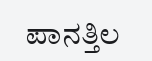ಪಾನತ್ತಿಲ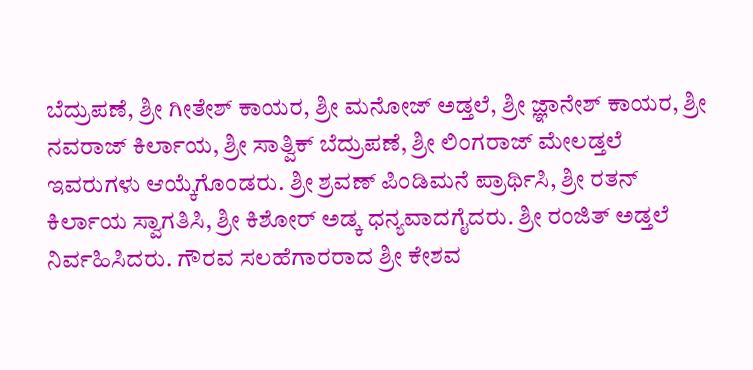ಬೆದ್ರುಪಣೆ, ಶ್ರೀ ಗೀತೇಶ್ ಕಾಯರ, ಶ್ರೀ ಮನೋಜ್ ಅಡ್ತಲೆ, ಶ್ರೀ ಜ್ಞಾನೇಶ್ ಕಾಯರ, ಶ್ರೀ ನವರಾಜ್ ಕಿರ್ಲಾಯ, ಶ್ರೀ ಸಾತ್ವಿಕ್ ಬೆದ್ರುಪಣೆ, ಶ್ರೀ ಲಿಂಗರಾಜ್ ಮೇಲಡ್ತಲೆ ಇವರುಗಳು ಆಯ್ಕೆಗೊಂಡರು. ಶ್ರೀ ಶ್ರವಣ್ ಪಿಂಡಿಮನೆ ಪ್ರಾರ್ಥಿಸಿ, ಶ್ರೀ ರತನ್ ಕಿರ್ಲಾಯ ಸ್ವಾಗತಿಸಿ, ಶ್ರೀ ಕಿಶೋರ್ ಅಡ್ಕ ಧನ್ಯವಾದಗೈದರು. ಶ್ರೀ ರಂಜಿತ್ ಅಡ್ತಲೆ ನಿರ್ವಹಿಸಿದರು. ಗೌರವ ಸಲಹೆಗಾರರಾದ ಶ್ರೀ ಕೇಶವ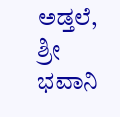ಅಡ್ತಲೆ, ಶ್ರೀ ಭವಾನಿ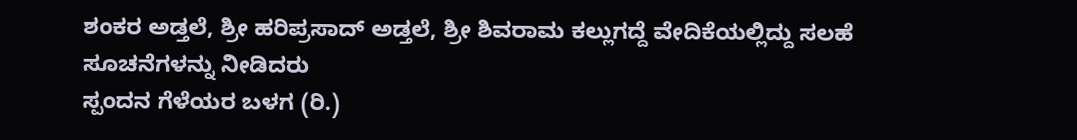ಶಂಕರ ಅಡ್ತಲೆ, ಶ್ರೀ ಹರಿಪ್ರಸಾದ್ ಅಡ್ತಲೆ, ಶ್ರೀ ಶಿವರಾಮ ಕಲ್ಲುಗದ್ದೆ ವೇದಿಕೆಯಲ್ಲಿದ್ದು ಸಲಹೆ ಸೂಚನೆಗಳನ್ನು ನೀಡಿದರು
ಸ್ಪಂದನ ಗೆಳೆಯರ ಬಳಗ (ರಿ.)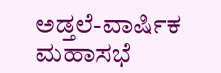ಅಡ್ತಲೆ-ವಾರ್ಷಿಕ ಮಹಾಸಭೆ